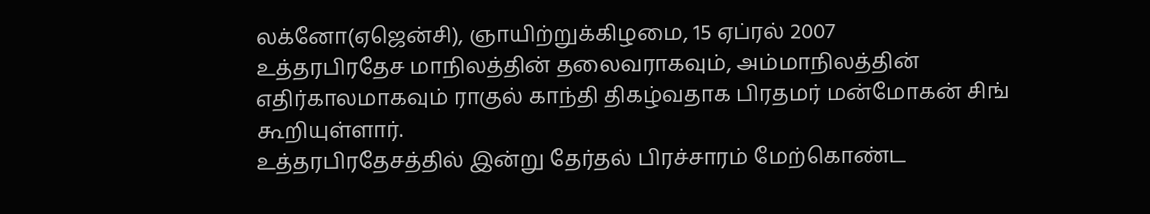லக்னோ(ஏஜென்சி), ஞாயிற்றுக்கிழமை, 15 ஏப்ரல் 2007
உத்தரபிரதேச மாநிலத்தின் தலைவராகவும், அம்மாநிலத்தின் எதிர்காலமாகவும் ராகுல் காந்தி திகழ்வதாக பிரதமர் மன்மோகன் சிங் கூறியுள்ளார்.
உத்தரபிரதேசத்தில் இன்று தேர்தல் பிரச்சாரம் மேற்கொண்ட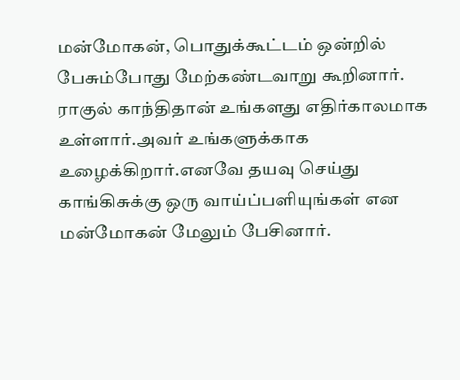மன்மோகன், பொதுக்கூட்டம் ஒன்றில் பேசும்போது மேற்கண்டவாறு கூறினார்.
ராகுல் காந்திதான் உங்களது எதிர்காலமாக உள்ளார்.அவர் உங்களுக்காக உழைக்கிறார்.எனவே தயவு செய்து காங்கிசுக்கு ஒரு வாய்ப்பளியுங்கள் என மன்மோகன் மேலும் பேசினார்.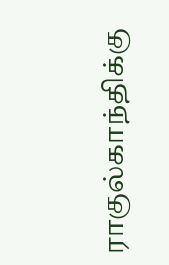ராகுல்காந்திக்கு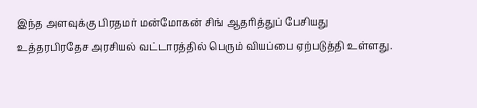இந்த அளவுக்கு பிரதமர் மன்மோகன் சிங் ஆதரித்துப் பேசியது உத்தரபிரதேச அரசியல் வட்டாரத்தில் பெரும் வியப்பை ஏற்படுத்தி உள்ளது.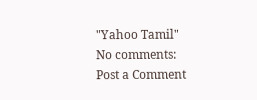"Yahoo Tamil"
No comments:
Post a Comment